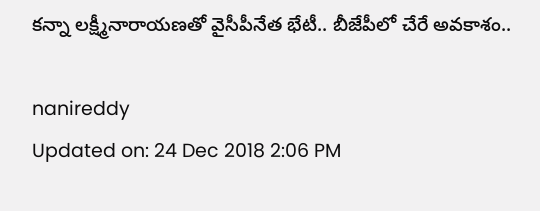కన్నా లక్ష్మీనారాయణతో వైసీపీనేత భేటీ.. బీజేపీలో చేరే అవకాశం..

nanireddy
Updated on: 24 Dec 2018 2:06 PM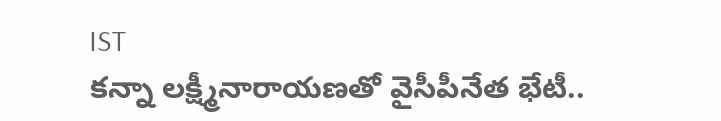IST
కన్నా లక్ష్మీనారాయణతో వైసీపీనేత భేటీ..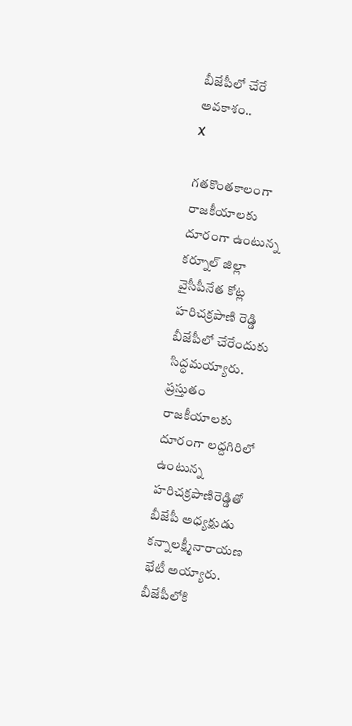బీజేపీలో చేరే అవకాశం..
X

గతకొంతకాలంగా రాజకీయాలకు దూరంగా ఉంటున్న కర్నూల్ జిల్లా వైసీపీనేత కోట్ల హరిచక్రపాణి రెడ్డి బీజేపీలో చేరేందుకు సిద్ధమయ్యారు. ప్రస్తుతం రాజకీయాలకు దూరంగా లద్దగిరిలో ఉంటున్న హరిచక్రపాణిరెడ్డితో బీజేపీ అధ్యక్షుడు కన్నాలక్ష్మీనారాయణ భేటీ అయ్యారు. బీజేపీలోకి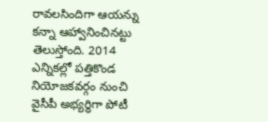రావలసిందిగా ఆయన్ను కన్నా ఆహ్వానించినట్టు తెలుస్తోంది. 2014 ఎన్నికల్లో పత్తికొండ నియోజకవర్గం నుంచి వైసీపీ అభ్యర్థిగా పోటీ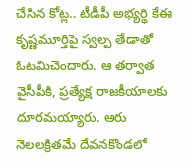చేసిన కోట్ల.. టీడీపీ అభ్యర్థి కేఈ కృష్ణమూర్తిపై స్వల్ప తేడాతో ఓటమిచెందారు. ఆ తర్వాత వైసీపీకి, ప్రత్యేక్ష రాజకీయాలకు దూరమయ్యారు. ఆరు నెలలక్రితమే దేవనకొండలో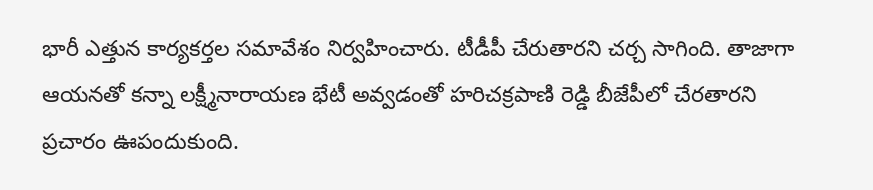భారీ ఎత్తున కార్యకర్తల సమావేశం నిర్వహించారు. టీడీపీ చేరుతారని చర్చ సాగింది. తాజాగా ఆయనతో కన్నా లక్ష్మీనారాయణ భేటీ అవ్వడంతో హరిచక్రపాణి రెడ్డి బీజేపీలో చేరతారని ప్రచారం ఊపందుకుంది.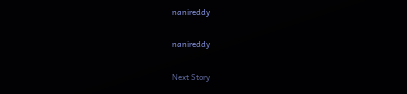nanireddy

nanireddy

Next Story